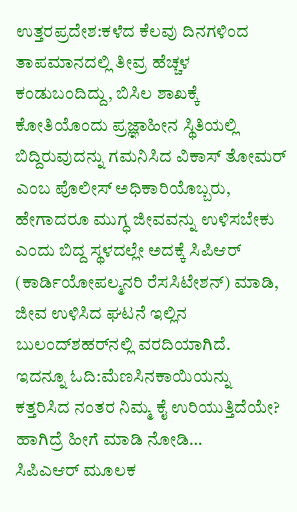ಉತ್ತರಪ್ರದೇಶ:ಕಳೆದ ಕೆಲವು ದಿನಗಳಿಂದ ತಾಪಮಾನದಲ್ಲಿ ತೀವ್ರ ಹೆಚ್ಚಳ ಕಂಡುಬಂದಿದ್ದು, ಬಿಸಿಲ ಶಾಖಕ್ಕೆ ಕೋತಿಯೊಂದು ಪ್ರಜ್ಞಾಹೀನ ಸ್ಥಿತಿಯಲ್ಲಿ ಬಿದ್ದಿರುವುದನ್ನು ಗಮನಿಸಿದ ವಿಕಾಸ್ ತೋಮರ್ ಎಂಬ ಪೊಲೀಸ್ ಅಧಿಕಾರಿಯೊಬ್ಬರು, ಹೇಗಾದರೂ ಮುಗ್ಧ ಜೀವವನ್ನು ಉಳಿಸಬೇಕು ಎಂದು ಬಿದ್ದ ಸ್ಥಳದಲ್ಲೇ ಅದಕ್ಕೆ ಸಿಪಿಆರ್ (ಕಾರ್ಡಿಯೋಪಲ್ಮನರಿ ರೆಸಸಿಟೇಶನ್) ಮಾಡಿ, ಜೀವ ಉಳಿಸಿದ ಘಟನೆ ಇಲ್ಲಿನ ಬುಲಂದ್‌ಶಹರ್‌ನಲ್ಲಿ ವರದಿಯಾಗಿದೆ.
ಇದನ್ನೂ ಓದಿ:ಮೆಣಸಿನಕಾಯಿಯನ್ನು ಕತ್ತರಿಸಿದ ನಂತರ ನಿಮ್ಮ ಕೈ ಉರಿಯುತ್ತಿದೆಯೇ? ಹಾಗಿದ್ರೆ ಹೀಗೆ ಮಾಡಿ ನೋಡಿ…
ಸಿಪಿಎಆರ್ ಮೂಲಕ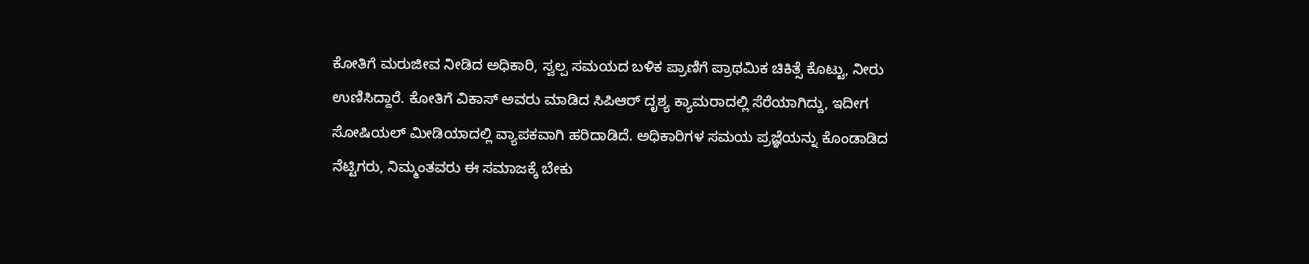ಕೋತಿಗೆ ಮರುಜೀವ ನೀಡಿದ ಅಧಿಕಾರಿ, ಸ್ವಲ್ಪ ಸಮಯದ ಬಳಿಕ ಪ್ರಾಣಿಗೆ ಪ್ರಾಥಮಿಕ ಚಿಕಿತ್ಸೆ ಕೊಟ್ಟು, ನೀರು ಉಣಿಸಿದ್ದಾರೆ. ಕೋತಿಗೆ ವಿಕಾಸ್ ಅವರು ಮಾಡಿದ ಸಿಪಿಆರ್ ದೃಶ್ಯ ಕ್ಯಾಮರಾದಲ್ಲಿ ಸೆರೆಯಾಗಿದ್ದು, ಇದೀಗ ಸೋಷಿಯಲ್ ಮೀಡಿಯಾದಲ್ಲಿ ವ್ಯಾಪಕವಾಗಿ ಹರಿದಾಡಿದೆ. ಅಧಿಕಾರಿಗಳ ಸಮಯ ಪ್ರಜ್ಞೆಯನ್ನು ಕೊಂಡಾಡಿದ ನೆಟ್ಟಿಗರು, ನಿಮ್ಮಂತವರು ಈ ಸಮಾಜಕ್ಕೆ ಬೇಕು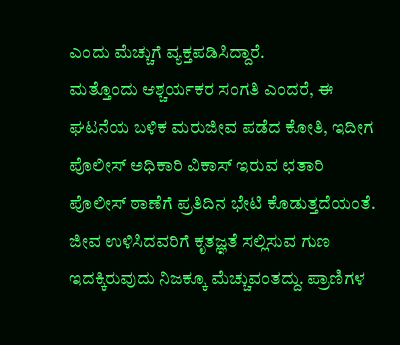ಎಂದು ಮೆಚ್ಚುಗೆ ವ್ಯಕ್ತಪಡಿಸಿದ್ದಾರೆ.
ಮತ್ತೊಂದು ಆಶ್ಚರ್ಯಕರ ಸಂಗತಿ ಎಂದರೆ, ಈ ಘಟನೆಯ ಬಳಿಕ ಮರುಜೀವ ಪಡೆದ ಕೋತಿ, ಇದೀಗ ಪೊಲೀಸ್ ಅಧಿಕಾರಿ ವಿಕಾಸ್ ಇರುವ ಛತಾರಿ ಪೊಲೀಸ್ ಠಾಣೆಗೆ ಪ್ರತಿದಿನ ಭೇಟಿ ಕೊಡುತ್ತದೆಯಂತೆ. ಜೀವ ಉಳಿಸಿದವರಿಗೆ ಕೃತಜ್ಞತೆ ಸಲ್ಲಿಸುವ ಗುಣ ಇದಕ್ಕಿರುವುದು ನಿಜಕ್ಕೂ ಮೆಚ್ಚುವಂತದ್ದು. ಪ್ರಾಣಿಗಳ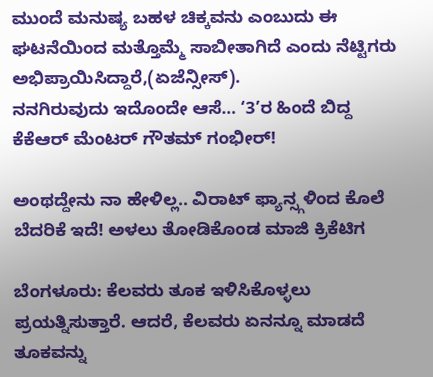ಮುಂದೆ ಮನುಷ್ಯ ಬಹಳ ಚಿಕ್ಕವನು ಎಂಬುದು ಈ ಘಟನೆಯಿಂದ ಮತ್ತೊಮ್ಮೆ ಸಾಬೀತಾಗಿದೆ ಎಂದು ನೆಟ್ಟಿಗರು ಅಭಿಪ್ರಾಯಿಸಿದ್ದಾರೆ,(ಏಜೆನ್ಸೀಸ್).
ನನಗಿರುವುದು ಇದೊಂದೇ ಆಸೆ… ‘3’ರ ಹಿಂದೆ ಬಿದ್ದ ಕೆಕೆಆರ್ ಮೆಂಟರ್ ಗೌತಮ್ ಗಂಭೀರ್!

ಅಂಥದ್ದೇನು ನಾ ಹೇಳಿಲ್ಲ.. ವಿರಾಟ್ ಫ್ಯಾನ್ಸ್ಗಳಿಂದ ಕೊಲೆ ಬೆದರಿಕೆ ಇದೆ! ಅಳಲು ತೋಡಿಕೊಂಡ ಮಾಜಿ ಕ್ರಿಕೆಟಿಗ

ಬೆಂಗಳೂರು: ಕೆಲವರು ತೂಕ ಇಳಿಸಿಕೊಳ್ಳಲು ಪ್ರಯತ್ನಿಸುತ್ತಾರೆ. ಆದರೆ, ಕೆಲವರು ಏನನ್ನೂ ಮಾಡದೆ ತೂಕವನ್ನು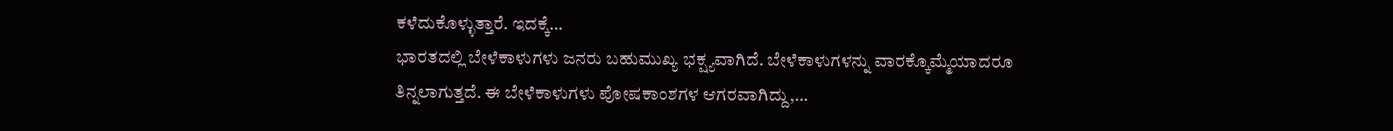ಕಳೆದುಕೊಳ್ಳುತ್ತಾರೆ. ಇದಕ್ಕೆ…
ಭಾರತದಲ್ಲಿ ಬೇಳೆಕಾಳುಗಳು ಜನರು ಬಹುಮುಖ್ಯ ಭಕ್ಷ್ಯವಾಗಿದೆ. ಬೇಳೆಕಾಳುಗಳನ್ನು ವಾರಕ್ಕೊಮ್ಮೆಯಾದರೂ ತಿನ್ನಲಾಗುತ್ತದೆ. ಈ ಬೇಳೆಕಾಳುಗಳು ಪೋಷಕಾಂಶಗಳ ಆಗರವಾಗಿದ್ದು,…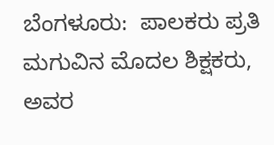ಬೆಂಗಳೂರು:  ಪಾಲಕರು ಪ್ರತಿ ಮಗುವಿನ ಮೊದಲ ಶಿಕ್ಷಕರು, ಅವರ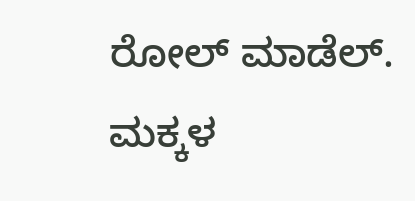ರೋಲ್ ಮಾಡೆಲ್. ಮಕ್ಕಳ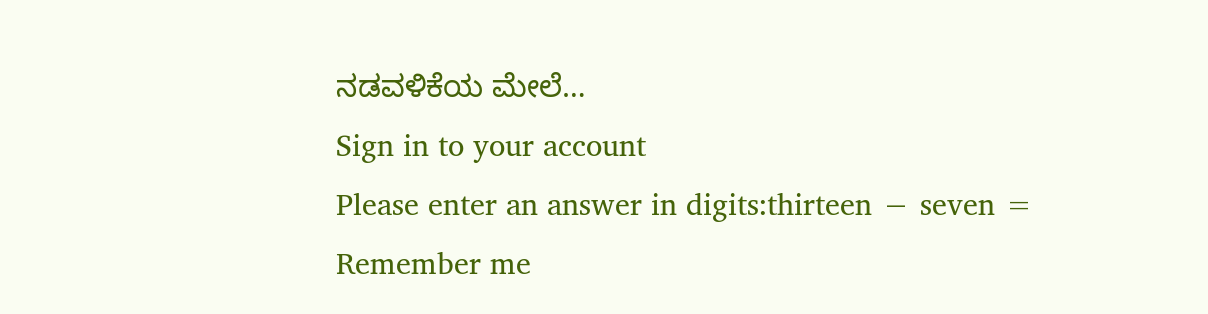ನಡವಳಿಕೆಯ ಮೇಲೆ…
Sign in to your account
Please enter an answer in digits:thirteen − seven =
Remember me